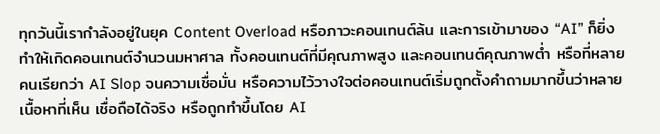ทุกวันนี้เรากำลังอยู่ในยุค Content Overload หรือภาวะคอนเทนต์ล้น และการเข้ามาของ “AI” ก็ยิ่งทำให้เกิดคอนเทนต์จำนวนมหาศาล ทั้งคอนเทนต์ที่มีคุณภาพสูง และคอนเทนต์คุณภาพต่ำ หรือที่หลายคนเรียกว่า AI Slop จนความเชื่อมั่น หรือความไว้วางใจต่อคอนเทนต์เริ่มถูกตั้งคำถามมากขึ้นว่าหลายเนื้อหาที่เห็น เชื่อถือได้จริง หรือถูกทำขึ้นโดย AI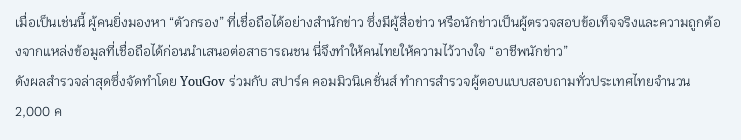เมื่อเป็นเช่นนี้ ผู้คนยิ่งมองหา “ตัวกรอง” ที่เชื่อถือได้อย่างสำนักข่าว ซึ่งมีผู้สื่อข่าว หรือนักข่าวเป็นผู้ตรวจสอบข้อเท็จจริงและความถูกต้องจากแหล่งข้อมูลที่เชื่อถือได้ก่อนนำเสนอต่อสาธารณชน นี่จึงทำให้คนไทยให้ความไว้วางใจ “อาชีพนักข่าว”
ดังผลสำรวจล่าสุดซึ่งจัดทำโดย YouGov ร่วมกับ สปาร์ค คอมมิวนิเคชั่นส์ ทำการสำรวจผู้ตอบแบบสอบถามทั่วประเทศไทยจำนวน 2,000 ค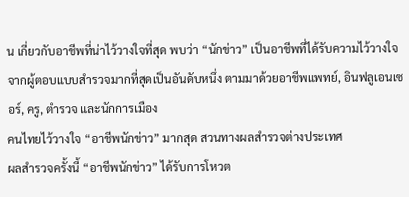น เกี่ยวกับอาชีพที่น่าไว้วางใจที่สุด พบว่า “นักข่าว” เป็นอาชีพที่ได้รับความไว้วางใจจากผู้ตอบแบบสำรวจมากที่สุดเป็นอันดับหนึ่ง ตามมาด้วยอาชีพแพทย์, อินฟลูเอนเซอร์, ครู, ตำรวจ และนักการเมือง
คนไทยไว้วางใจ “อาชีพนักข่าว” มากสุด สวนทางผลสำรวจต่างประเทศ
ผลสำรวจครั้งนี้ “อาชีพนักข่าว” ได้รับการโหวต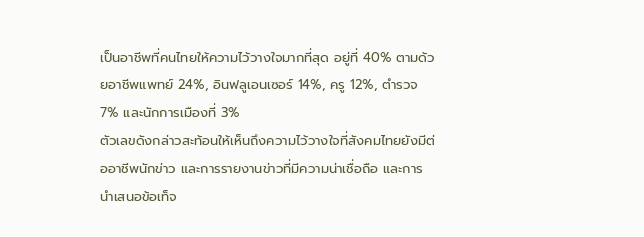เป็นอาชีพที่คนไทยให้ความไว้วางใจมากที่สุด อยู่ที่ 40% ตามด้วยอาชีพแพทย์ 24%, อินฟลูเอนเซอร์ 14%, ครู 12%, ตำรวจ 7% และนักการเมืองที่ 3%
ตัวเลขดังกล่าวสะท้อนให้เห็นถึงความไว้วางใจที่สังคมไทยยังมีต่ออาชีพนักข่าว และการรายงานข่าวที่มีความน่าเชื่อถือ และการนำเสนอข้อเท็จ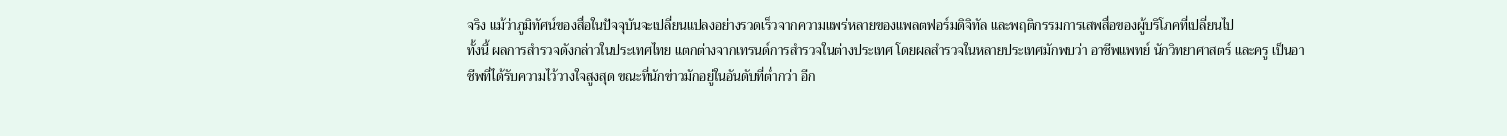จริง แม้ว่าภูมิทัศน์ของสื่อในปัจจุบันจะเปลี่ยนแปลงอย่างรวดเร็วจากความแพร่หลายของแพลตฟอร์มดิจิทัล และพฤติกรรมการเสพสื่อของผู้บริโภคที่เปลี่ยนไป
ทั้งนี้ ผลการสำรวจดังกล่าวในประเทศไทย แตกต่างจากเทรนด์การสำรวจในต่างประเทศ โดยผลสำรวจในหลายประเทศมักพบว่า อาชีพแพทย์ นักวิทยาศาสตร์ และครู เป็นอาชีพที่ได้รับความไว้วางใจสูงสุด ขณะที่นักข่าวมักอยู่ในอันดับที่ต่ำกว่า อีก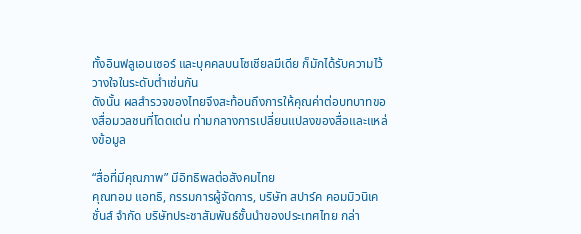ทั้งอินฟลูเอนเซอร์ และบุคคลบนโซเชียลมีเดีย ก็มักได้รับความไว้วางใจในระดับต่ำเช่นกัน
ดังนั้น ผลสำรวจของไทยจึงสะท้อนถึงการให้คุณค่าต่อบทบาทของสื่อมวลชนที่โดดเด่น ท่ามกลางการเปลี่ยนแปลงของสื่อและแหล่งข้อมูล

“สื่อที่มีคุณภาพ” มีอิทธิพลต่อสังคมไทย
คุณทอม แอทธิ, กรรมการผู้จัดการ, บริษัท สปาร์ค คอมมิวนิเคชั่นส์ จำกัด บริษัทประชาสัมพันธ์ชั้นนำของประเทศไทย กล่า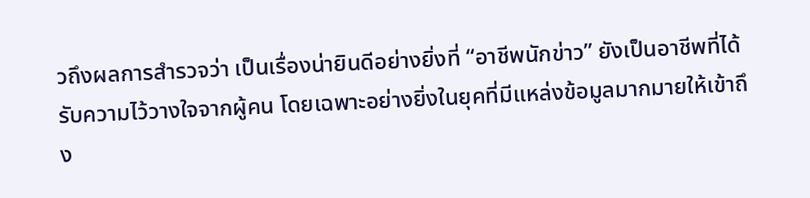วถึงผลการสำรวจว่า เป็นเรื่องน่ายินดีอย่างยิ่งที่ “อาชีพนักข่าว” ยังเป็นอาชีพที่ได้รับความไว้วางใจจากผู้คน โดยเฉพาะอย่างยิ่งในยุคที่มีแหล่งข้อมูลมากมายให้เข้าถึง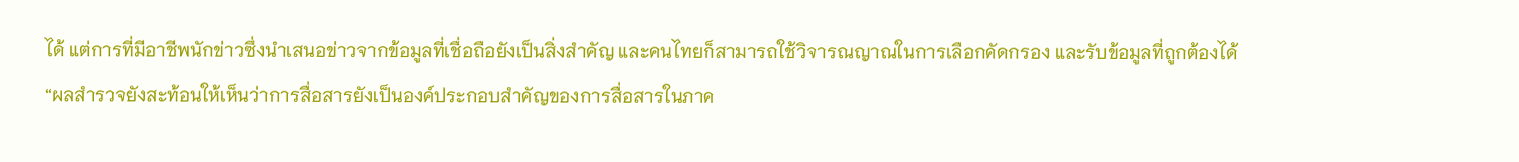ได้ แต่การที่มีอาชีพนักข่าวซึ่งนำเสนอข่าวจากข้อมูลที่เชื่อถือยังเป็นสิ่งสำคัญ และคนไทยก็สามารถใช้วิจารณญาณในการเลือกคัดกรอง และรับข้อมูลที่ถูกต้องได้
“ผลสำรวจยังสะท้อนให้เห็นว่าการสื่อสารยังเป็นองค์ประกอบสำคัญของการสื่อสารในภาค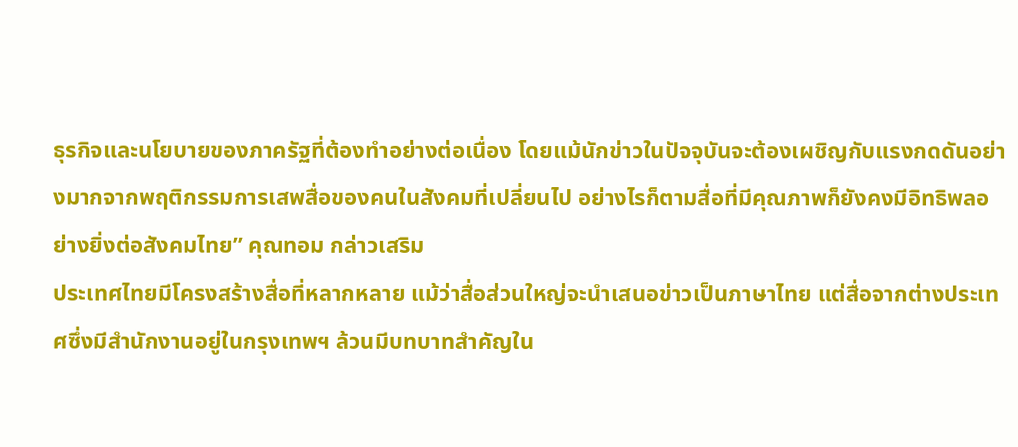ธุรกิจและนโยบายของภาครัฐที่ต้องทำอย่างต่อเนื่อง โดยแม้นักข่าวในปัจจุบันจะต้องเผชิญกับแรงกดดันอย่างมากจากพฤติกรรมการเสพสื่อของคนในสังคมที่เปลี่ยนไป อย่างไรก็ตามสื่อที่มีคุณภาพก็ยังคงมีอิทธิพลอย่างยิ่งต่อสังคมไทย” คุณทอม กล่าวเสริม
ประเทศไทยมีโครงสร้างสื่อที่หลากหลาย แม้ว่าสื่อส่วนใหญ่จะนำเสนอข่าวเป็นภาษาไทย แต่สื่อจากต่างประเทศซึ่งมีสำนักงานอยู่ในกรุงเทพฯ ล้วนมีบทบาทสำคัญใน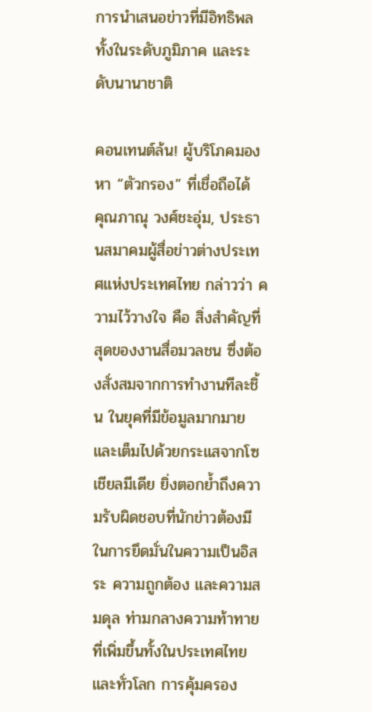การนำเสนอข่าวที่มีอิทธิพลทั้งในระดับภูมิภาค และระดับนานาชาติ

คอนเทนต์ล้น! ผู้บริโภคมองหา “ตัวกรอง” ที่เชื่อถือได้
คุณภาณุ วงศ์ชะอุ่ม, ประธานสมาคมผู้สื่อข่าวต่างประเทศแห่งประเทศไทย กล่าวว่า ความไว้วางใจ คือ สิ่งสำคัญที่สุดของงานสื่อมวลชน ซึ่งต้องสั่งสมจากการทำงานทีละชิ้น ในยุคที่มีข้อมูลมากมาย และเต็มไปด้วยกระแสจากโซเชียลมีเดีย ยิ่งตอกย้ำถึงความรับผิดชอบที่นักข่าวต้องมีในการยึดมั่นในความเป็นอิสระ ความถูกต้อง และความสมดุล ท่ามกลางความท้าทายที่เพิ่มขึ้นทั้งในประเทศไทยและทั่วโลก การคุ้มครอง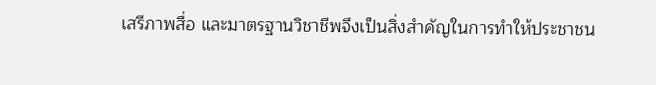เสรีภาพสื่อ และมาตรฐานวิชาชีพจึงเป็นสิ่งสำคัญในการทำให้ประชาชน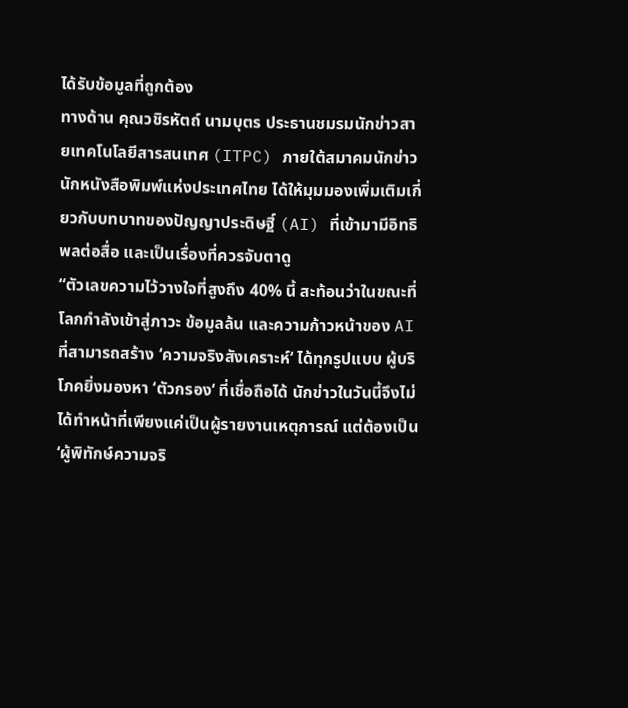ได้รับข้อมูลที่ถูกต้อง
ทางด้าน คุณวชิรหัตถ์ นามบุตร ประธานชมรมนักข่าวสายเทคโนโลยีสารสนเทศ (ITPC) ภายใต้สมาคมนักข่าวนักหนังสือพิมพ์แห่งประเทศไทย ได้ให้มุมมองเพิ่มเติมเกี่ยวกับบทบาทของปัญญาประดิษฐิ์ (AI) ที่เข้ามามีอิทธิพลต่อสื่อ และเป็นเรื่องที่ควรจับตาดู
“ตัวเลขความไว้วางใจที่สูงถึง 40% นี้ สะท้อนว่าในขณะที่โลกกำลังเข้าสู่ภาวะ ข้อมูลล้น และความก้าวหน้าของ AI ที่สามารถสร้าง ‘ความจริงสังเคราะห์‘ ได้ทุกรูปแบบ ผู้บริโภคยิ่งมองหา ‘ตัวกรอง‘ ที่เชื่อถือได้ นักข่าวในวันนี้จึงไม่ได้ทำหน้าที่เพียงแค่เป็นผู้รายงานเหตุการณ์ แต่ต้องเป็น ‘ผู้พิทักษ์ความจริ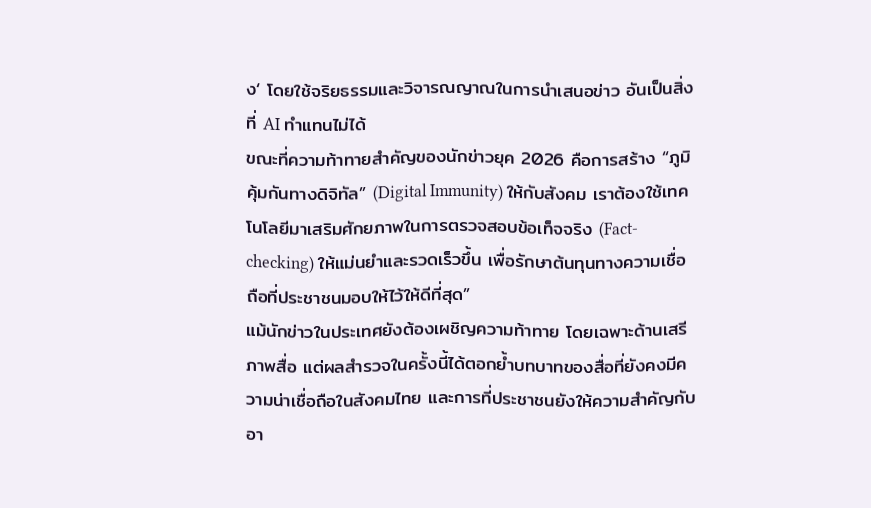ง‘ โดยใช้จริยธรรมและวิจารณญาณในการนำเสนอข่าว อันเป็นสิ่งที่ AI ทำแทนไม่ได้
ขณะที่ความท้าทายสำคัญของนักข่าวยุค 2026 คือการสร้าง “ภูมิคุ้มกันทางดิจิทัล” (Digital Immunity) ให้กับสังคม เราต้องใช้เทคโนโลยีมาเสริมศักยภาพในการตรวจสอบข้อเท็จจริง (Fact-checking) ให้แม่นยำและรวดเร็วขึ้น เพื่อรักษาต้นทุนทางความเชื่อถือที่ประชาชนมอบให้ไว้ให้ดีที่สุด”
แม้นักข่าวในประเทศยังต้องเผชิญความท้าทาย โดยเฉพาะด้านเสรีภาพสื่อ แต่ผลสำรวจในครั้งนี้ได้ตอกย้ำบทบาทของสื่อที่ยังคงมีความน่าเชื่อถือในสังคมไทย และการที่ประชาชนยังให้ความสำคัญกับอา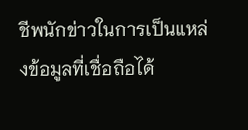ชีพนักข่าวในการเป็นแหล่งข้อมูลที่เชื่อถือได้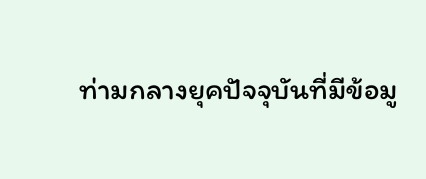ท่ามกลางยุคปัจจุบันที่มีข้อมู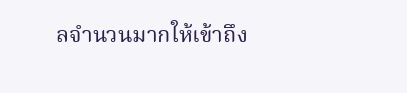ลจำนวนมากให้เข้าถึง